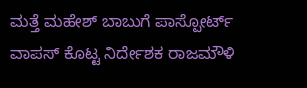ಮತ್ತೆ ಮಹೇಶ್ ಬಾಬುಗೆ ಪಾಸ್ಪೋರ್ಟ್ ವಾಪಸ್ ಕೊಟ್ಟ ನಿರ್ದೇಶಕ ರಾಜಮೌಳಿ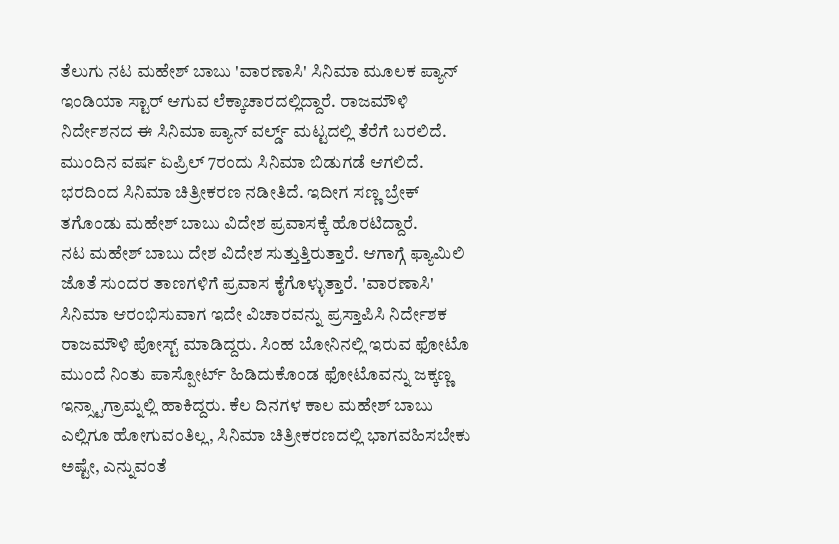ತೆಲುಗು ನಟ ಮಹೇಶ್ ಬಾಬು 'ವಾರಣಾಸಿ' ಸಿನಿಮಾ ಮೂಲಕ ಪ್ಯಾನ್ ಇಂಡಿಯಾ ಸ್ಟಾರ್ ಆಗುವ ಲೆಕ್ಕಾಚಾರದಲ್ಲಿದ್ದಾರೆ. ರಾಜಮೌಳಿ ನಿರ್ದೇಶನದ ಈ ಸಿನಿಮಾ ಪ್ಯಾನ್ ವರ್ಲ್ಡ್ ಮಟ್ಟದಲ್ಲಿ ತೆರೆಗೆ ಬರಲಿದೆ. ಮುಂದಿನ ವರ್ಷ ಏಪ್ರಿಲ್ 7ರಂದು ಸಿನಿಮಾ ಬಿಡುಗಡೆ ಆಗಲಿದೆ. ಭರದಿಂದ ಸಿನಿಮಾ ಚಿತ್ರೀಕರಣ ನಡೀತಿದೆ. ಇದೀಗ ಸಣ್ಣ ಬ್ರೇಕ್ ತಗೊಂಡು ಮಹೇಶ್ ಬಾಬು ವಿದೇಶ ಪ್ರವಾಸಕ್ಕೆ ಹೊರಟಿದ್ದಾರೆ.
ನಟ ಮಹೇಶ್ ಬಾಬು ದೇಶ ವಿದೇಶ ಸುತ್ತುತ್ತಿರುತ್ತಾರೆ. ಆಗಾಗ್ಗೆ ಫ್ಯಾಮಿಲಿ ಜೊತೆ ಸುಂದರ ತಾಣಗಳಿಗೆ ಪ್ರವಾಸ ಕೈಗೊಳ್ಳುತ್ತಾರೆ. 'ವಾರಣಾಸಿ' ಸಿನಿಮಾ ಆರಂಭಿಸುವಾಗ ಇದೇ ವಿಚಾರವನ್ನು ಪ್ರಸ್ತಾಪಿಸಿ ನಿರ್ದೇಶಕ ರಾಜಮೌಳಿ ಪೋಸ್ಟ್ ಮಾಡಿದ್ದರು. ಸಿಂಹ ಬೋನಿನಲ್ಲಿ ಇರುವ ಫೋಟೊ ಮುಂದೆ ನಿಂತು ಪಾಸ್ಪೋರ್ಟ್ ಹಿಡಿದುಕೊಂಡ ಫೋಟೊವನ್ನು ಜಕ್ಕಣ್ಣ ಇನ್ಸ್ಟಾಗ್ರಾಮ್ನಲ್ಲಿ ಹಾಕಿದ್ದರು. ಕೆಲ ದಿನಗಳ ಕಾಲ ಮಹೇಶ್ ಬಾಬು ಎಲ್ಲಿಗೂ ಹೋಗುವಂತಿಲ್ಲ, ಸಿನಿಮಾ ಚಿತ್ರೀಕರಣದಲ್ಲಿ ಭಾಗವಹಿಸಬೇಕು ಅಷ್ಟೇ, ಎನ್ನುವಂತೆ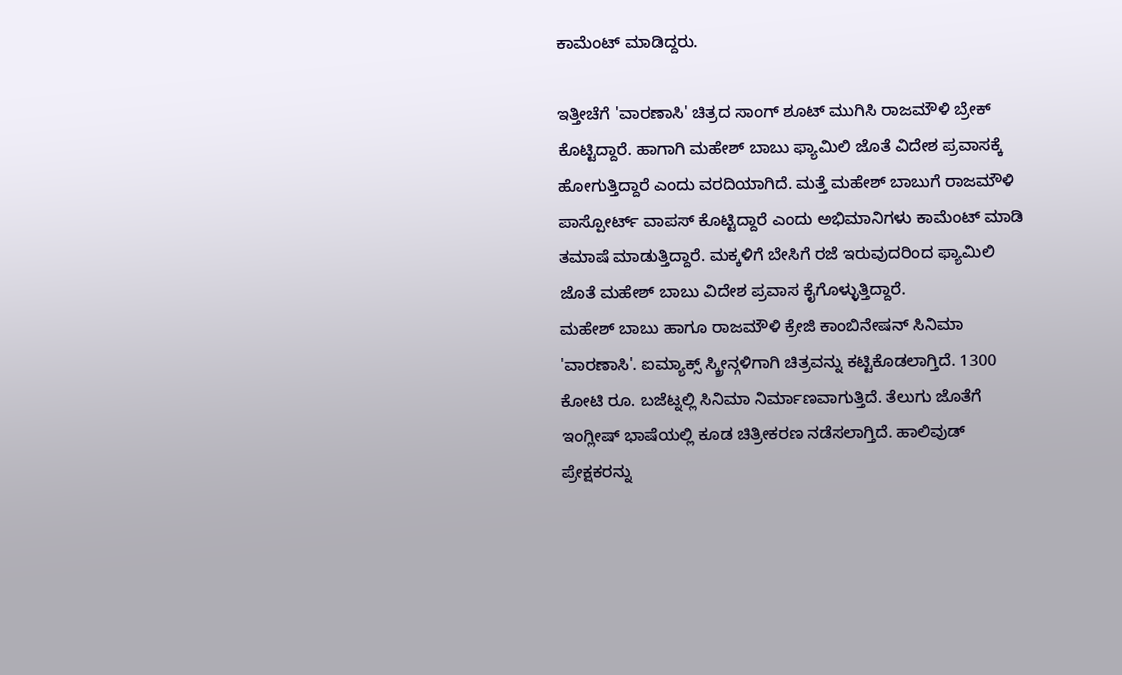ಕಾಮೆಂಟ್ ಮಾಡಿದ್ದರು.

ಇತ್ತೀಚೆಗೆ 'ವಾರಣಾಸಿ' ಚಿತ್ರದ ಸಾಂಗ್ ಶೂಟ್ ಮುಗಿಸಿ ರಾಜಮೌಳಿ ಬ್ರೇಕ್ ಕೊಟ್ಟಿದ್ದಾರೆ. ಹಾಗಾಗಿ ಮಹೇಶ್ ಬಾಬು ಫ್ಯಾಮಿಲಿ ಜೊತೆ ವಿದೇಶ ಪ್ರವಾಸಕ್ಕೆ ಹೋಗುತ್ತಿದ್ದಾರೆ ಎಂದು ವರದಿಯಾಗಿದೆ. ಮತ್ತೆ ಮಹೇಶ್ ಬಾಬುಗೆ ರಾಜಮೌಳಿ ಪಾಸ್ಪೋರ್ಟ್ ವಾಪಸ್ ಕೊಟ್ಟಿದ್ದಾರೆ ಎಂದು ಅಭಿಮಾನಿಗಳು ಕಾಮೆಂಟ್ ಮಾಡಿ ತಮಾಷೆ ಮಾಡುತ್ತಿದ್ದಾರೆ. ಮಕ್ಕಳಿಗೆ ಬೇಸಿಗೆ ರಜೆ ಇರುವುದರಿಂದ ಫ್ಯಾಮಿಲಿ ಜೊತೆ ಮಹೇಶ್ ಬಾಬು ವಿದೇಶ ಪ್ರವಾಸ ಕೈಗೊಳ್ಳುತ್ತಿದ್ದಾರೆ.
ಮಹೇಶ್ ಬಾಬು ಹಾಗೂ ರಾಜಮೌಳಿ ಕ್ರೇಜಿ ಕಾಂಬಿನೇಷನ್ ಸಿನಿಮಾ 'ವಾರಣಾಸಿ'. ಐಮ್ಯಾಕ್ಸ್ ಸ್ಕ್ರೀನ್ಗಳಿಗಾಗಿ ಚಿತ್ರವನ್ನು ಕಟ್ಟಿಕೊಡಲಾಗ್ತಿದೆ. 1300 ಕೋಟಿ ರೂ. ಬಜೆಟ್ನಲ್ಲಿ ಸಿನಿಮಾ ನಿರ್ಮಾಣವಾಗುತ್ತಿದೆ. ತೆಲುಗು ಜೊತೆಗೆ ಇಂಗ್ಲೀಷ್ ಭಾಷೆಯಲ್ಲಿ ಕೂಡ ಚಿತ್ರೀಕರಣ ನಡೆಸಲಾಗ್ತಿದೆ. ಹಾಲಿವುಡ್ ಪ್ರೇಕ್ಷಕರನ್ನು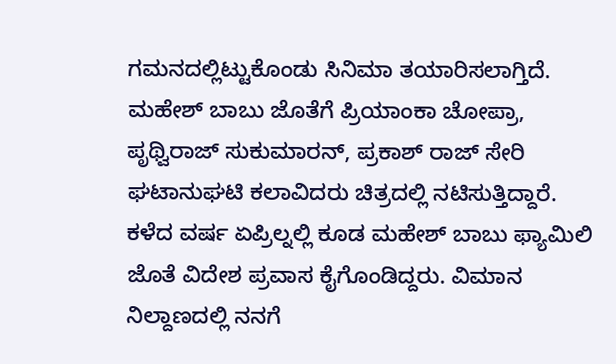ಗಮನದಲ್ಲಿಟ್ಟುಕೊಂಡು ಸಿನಿಮಾ ತಯಾರಿಸಲಾಗ್ತಿದೆ. ಮಹೇಶ್ ಬಾಬು ಜೊತೆಗೆ ಪ್ರಿಯಾಂಕಾ ಚೋಪ್ರಾ, ಪೃಥ್ವಿರಾಜ್ ಸುಕುಮಾರನ್, ಪ್ರಕಾಶ್ ರಾಜ್ ಸೇರಿ ಘಟಾನುಘಟಿ ಕಲಾವಿದರು ಚಿತ್ರದಲ್ಲಿ ನಟಿಸುತ್ತಿದ್ದಾರೆ.
ಕಳೆದ ವರ್ಷ ಏಪ್ರಿಲ್ನಲ್ಲಿ ಕೂಡ ಮಹೇಶ್ ಬಾಬು ಫ್ಯಾಮಿಲಿ ಜೊತೆ ವಿದೇಶ ಪ್ರವಾಸ ಕೈಗೊಂಡಿದ್ದರು. ವಿಮಾನ ನಿಲ್ದಾಣದಲ್ಲಿ ನನಗೆ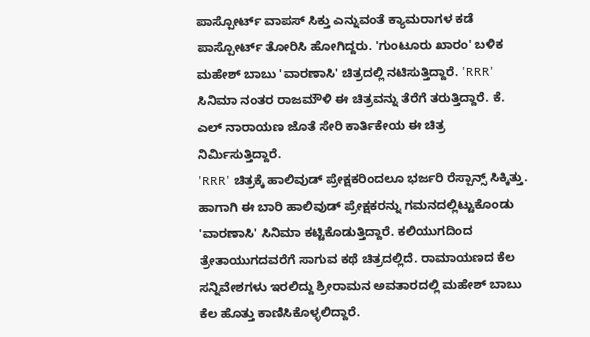ಪಾಸ್ಪೋರ್ಟ್ ವಾಪಸ್ ಸಿಕ್ತು ಎನ್ನುವಂತೆ ಕ್ಯಾಮರಾಗಳ ಕಡೆ ಪಾಸ್ಪೋರ್ಟ್ ತೋರಿಸಿ ಹೋಗಿದ್ದರು. 'ಗುಂಟೂರು ಖಾರಂ' ಬಳಿಕ ಮಹೇಶ್ ಬಾಬು 'ವಾರಣಾಸಿ' ಚಿತ್ರದಲ್ಲಿ ನಟಿಸುತ್ತಿದ್ದಾರೆ. 'RRR' ಸಿನಿಮಾ ನಂತರ ರಾಜಮೌಳಿ ಈ ಚಿತ್ರವನ್ನು ತೆರೆಗೆ ತರುತ್ತಿದ್ದಾರೆ. ಕೆ. ಎಲ್ ನಾರಾಯಣ ಜೊತೆ ಸೇರಿ ಕಾರ್ತಿಕೇಯ ಈ ಚಿತ್ರ ನಿರ್ಮಿಸುತ್ತಿದ್ದಾರೆ.
'RRR' ಚಿತ್ರಕ್ಕೆ ಹಾಲಿವುಡ್ ಪ್ರೇಕ್ಷಕರಿಂದಲೂ ಭರ್ಜರಿ ರೆಸ್ಪಾನ್ಸ್ ಸಿಕ್ಕಿತ್ತು. ಹಾಗಾಗಿ ಈ ಬಾರಿ ಹಾಲಿವುಡ್ ಪ್ರೇಕ್ಷಕರನ್ನು ಗಮನದಲ್ಲಿಟ್ಟುಕೊಂಡು 'ವಾರಣಾಸಿ' ಸಿನಿಮಾ ಕಟ್ಟಿಕೊಡುತ್ತಿದ್ದಾರೆ. ಕಲಿಯುಗದಿಂದ ತ್ರೇತಾಯುಗದವರೆಗೆ ಸಾಗುವ ಕಥೆ ಚಿತ್ರದಲ್ಲಿದೆ. ರಾಮಾಯಣದ ಕೆಲ ಸನ್ನಿವೇಶಗಳು ಇರಲಿದ್ದು ಶ್ರೀರಾಮನ ಅವತಾರದಲ್ಲಿ ಮಹೇಶ್ ಬಾಬು ಕೆಲ ಹೊತ್ತು ಕಾಣಿಸಿಕೊಳ್ಳಲಿದ್ದಾರೆ.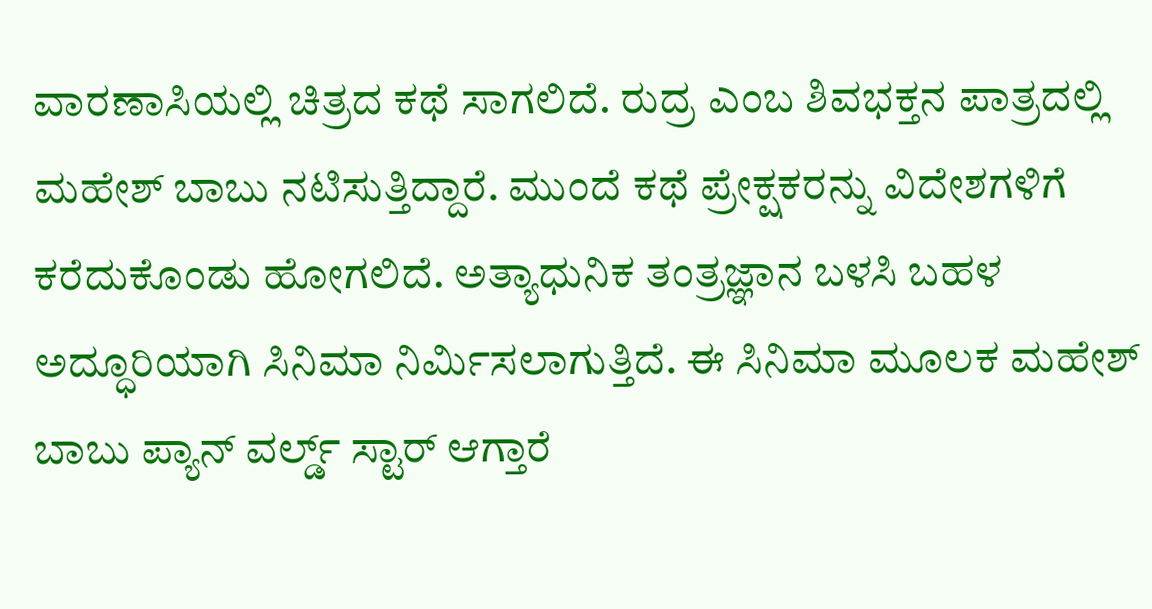ವಾರಣಾಸಿಯಲ್ಲಿ ಚಿತ್ರದ ಕಥೆ ಸಾಗಲಿದೆ. ರುದ್ರ ಎಂಬ ಶಿವಭಕ್ತನ ಪಾತ್ರದಲ್ಲಿ ಮಹೇಶ್ ಬಾಬು ನಟಿಸುತ್ತಿದ್ದಾರೆ. ಮುಂದೆ ಕಥೆ ಪ್ರೇಕ್ಷಕರನ್ನು ವಿದೇಶಗಳಿಗೆ ಕರೆದುಕೊಂಡು ಹೋಗಲಿದೆ. ಅತ್ಯಾಧುನಿಕ ತಂತ್ರಜ್ಞಾನ ಬಳಸಿ ಬಹಳ ಅದ್ಧೂರಿಯಾಗಿ ಸಿನಿಮಾ ನಿರ್ಮಿಸಲಾಗುತ್ತಿದೆ. ಈ ಸಿನಿಮಾ ಮೂಲಕ ಮಹೇಶ್ ಬಾಬು ಪ್ಯಾನ್ ವರ್ಲ್ಡ್ ಸ್ಟಾರ್ ಆಗ್ತಾರೆ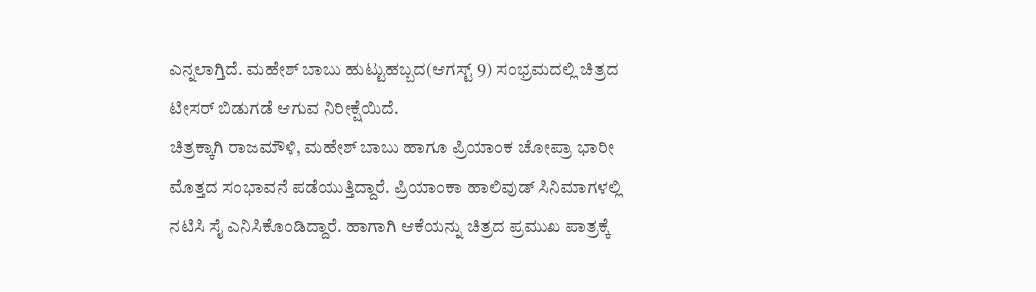ಎನ್ನಲಾಗ್ತಿದೆ. ಮಹೇಶ್ ಬಾಬು ಹುಟ್ಟುಹಬ್ಬದ(ಆಗಸ್ಟ್ 9) ಸಂಭ್ರಮದಲ್ಲಿ ಚಿತ್ರದ ಟೀಸರ್ ಬಿಡುಗಡೆ ಆಗುವ ನಿರೀಕ್ಷೆಯಿದೆ.
ಚಿತ್ರಕ್ಕಾಗಿ ರಾಜಮೌಳಿ, ಮಹೇಶ್ ಬಾಬು ಹಾಗೂ ಪ್ರಿಯಾಂಕ ಚೋಪ್ರಾ ಭಾರೀ ಮೊತ್ತದ ಸಂಭಾವನೆ ಪಡೆಯುತ್ತಿದ್ದಾರೆ. ಪ್ರಿಯಾಂಕಾ ಹಾಲಿವುಡ್ ಸಿನಿಮಾಗಳಲ್ಲಿ ನಟಿಸಿ ಸೈ ಎನಿಸಿಕೊಂಡಿದ್ದಾರೆ. ಹಾಗಾಗಿ ಆಕೆಯನ್ನು ಚಿತ್ರದ ಪ್ರಮುಖ ಪಾತ್ರಕ್ಕೆ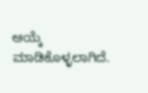ಆಯ್ಕೆ ಮಾಡಿಕೊಳ್ಳಲಾಗಿದೆ.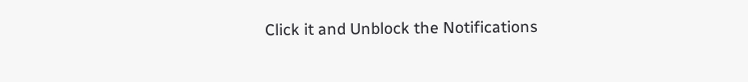Click it and Unblock the Notifications